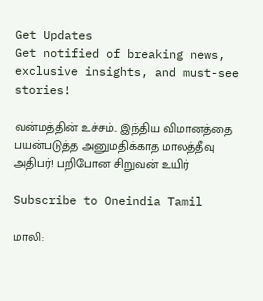Get Updates
Get notified of breaking news, exclusive insights, and must-see stories!

வன்மத்தின் உச்சம்.. இந்திய விமானத்தை பயன்படுத்த அனுமதிக்காத மாலத்தீவு அதிபர்! பறிபோன சிறுவன் உயிர்

Subscribe to Oneindia Tamil

மாலி: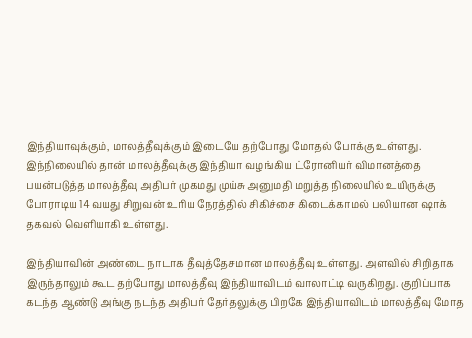இந்தியாவுக்கும், மாலத்தீவுக்கும் இடையே தற்போது மோதல் போக்கு உள்ளது. இந்நிலையில் தான் மாலத்தீவுக்கு இந்தியா வழங்கிய ட்ரோனியர் விமானத்தை பயன்படுத்த மாலத்தீவு அதிபர் முகமது முய்சு அனுமதி மறுத்த நிலையில் உயிருக்கு போராடிய 14 வயது சிறுவன் உரிய நேரத்தில் சிகிச்சை கிடைக்காமல் பலியான ஷாக் தகவல் வெளியாகி உள்ளது.

இந்தியாவின் அண்டை நாடாக தீவுத்தேசமான மாலத்தீவு உள்ளது. அளவில் சிறிதாக இருந்தாலும் கூட தற்போது மாலத்தீவு இந்தியாவிடம் வாலாட்டி வருகிறது. குறிப்பாக கடந்த ஆண்டு அங்கு நடந்த அதிபர் தேர்தலுக்கு பிறகே இந்தியாவிடம் மாலத்தீவு மோத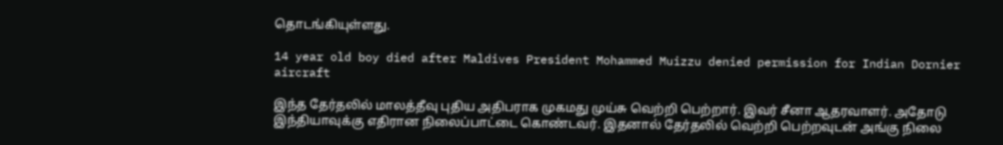தொடங்கியுள்ளது.

14 year old boy died after Maldives President Mohammed Muizzu denied permission for Indian Dornier aircraft

இந்த தேர்தலில் மாலத்தீவு புதிய அதிபராக முகமது முய்சு வெற்றி பெற்றார். இவர் சீனா ஆதரவாளர். அதோடு இந்தியாவுக்கு எதிரான நிலைப்பாட்டை கொண்டவர். இதனால் தேர்தலில் வெற்றி பெற்றவுடன் அங்கு நிலை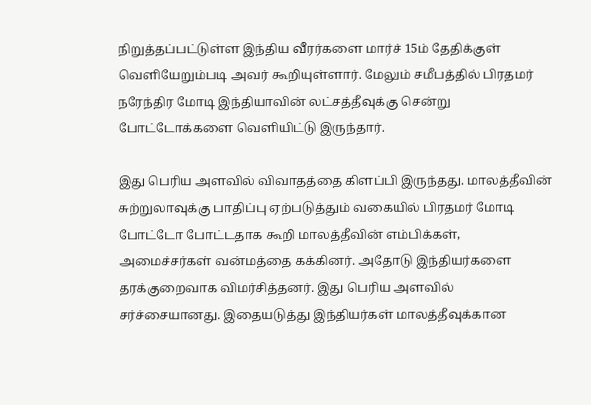நிறுத்தப்பட்டுள்ள இந்திய வீரர்களை மார்ச் 15ம் தேதிக்குள் வெளியேறும்படி அவர் கூறியுள்ளார். மேலும் சமீபத்தில் பிரதமர் நரேந்திர மோடி இந்தியாவின் லட்சத்தீவுக்கு சென்று போட்டோக்களை வெளியிட்டு இருந்தார்.

இது பெரிய அளவில் விவாதத்தை கிளப்பி இருந்தது. மாலத்தீவின் சுற்றுலாவுக்கு பாதிப்பு ஏற்படுத்தும் வகையில் பிரதமர் மோடி போட்டோ போட்டதாக கூறி மாலத்தீவின் எம்பிக்கள், அமைச்சர்கள் வன்மத்தை கக்கினர். அதோடு இந்தியர்களை தரக்குறைவாக விமர்சித்தனர். இது பெரிய அளவில் சர்ச்சையானது. இதையடுத்து இந்தியர்கள் மாலத்தீவுக்கான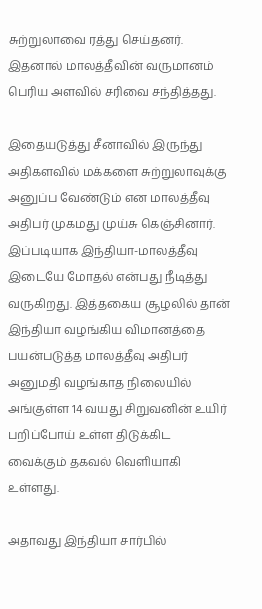சுற்றுலாவை ரத்து செய்தனர். இதனால் மாலத்தீவின் வருமானம் பெரிய அளவில் சரிவை சந்தித்தது.

இதையடுத்து சீனாவில் இருந்து அதிகளவில் மக்களை சுற்றுலாவுக்கு அனுப்ப வேண்டும் என மாலத்தீவு அதிபர் முகமது முய்சு கெஞ்சினார். இப்படியாக இந்தியா-மாலத்தீவு இடையே மோதல் என்பது நீடித்து வருகிறது. இத்தகைய சூழலில் தான் இந்தியா வழங்கிய விமானத்தை பயன்படுத்த மாலத்தீவு அதிபர் அனுமதி வழங்காத நிலையில் அங்குள்ள 14 வயது சிறுவனின் உயிர் பறிப்போய் உள்ள திடுக்கிட வைக்கும் தகவல் வெளியாகி உள்ளது.

அதாவது இந்தியா சார்பில்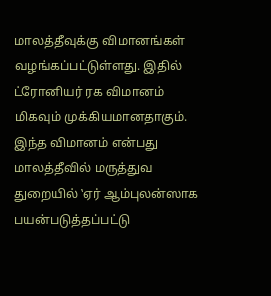மாலத்தீவுக்கு விமானங்கள் வழங்கப்பட்டுள்ளது. இதில் ட்ரோனியர் ரக விமானம் மிகவும் முக்கியமானதாகும். இந்த விமானம் என்பது மாலத்தீவில் மருத்துவ துறையில் ‛ஏர் ஆம்புலன்ஸாக பயன்படுத்தப்பட்டு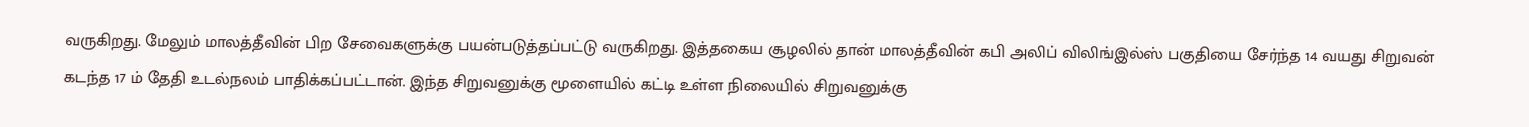வருகிறது. மேலும் மாலத்தீவின் பிற சேவைகளுக்கு பயன்படுத்தப்பட்டு வருகிறது. இத்தகைய சூழலில் தான் மாலத்தீவின் கபி அலிப் விலிங்இல்ஸ் பகுதியை சேர்ந்த 14 வயது சிறுவன் கடந்த 17 ம் தேதி உடல்நலம் பாதிக்கப்பட்டான். இந்த சிறுவனுக்கு மூளையில் கட்டி உள்ள நிலையில் சிறுவனுக்கு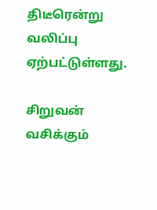திடீரென்று வலிப்பு ஏற்பட்டுள்ளது.

சிறுவன் வசிக்கும்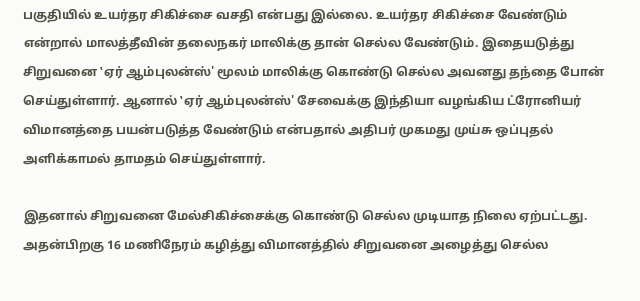பகுதியில் உயர்தர சிகிச்சை வசதி என்பது இல்லை. உயர்தர சிகிச்சை வேண்டும் என்றால் மாலத்தீவின் தலைநகர் மாலிக்கு தான் செல்ல வேண்டும். இதையடுத்து சிறுவனை ‛ஏர் ஆம்புலன்ஸ்' மூலம் மாலிக்கு கொண்டு செல்ல அவனது தந்தை போன் செய்துள்ளார். ஆனால் ‛ஏர் ஆம்புலன்ஸ்' சேவைக்கு இந்தியா வழங்கிய ட்ரோனியர் விமானத்தை பயன்படுத்த வேண்டும் என்பதால் அதிபர் முகமது முய்சு ஒப்புதல் அளிக்காமல் தாமதம் செய்துள்ளார்.

இதனால் சிறுவனை மேல்சிகிச்சைக்கு கொண்டு செல்ல முடியாத நிலை ஏற்பட்டது. அதன்பிறகு 16 மணிநேரம் கழித்து விமானத்தில் சிறுவனை அழைத்து செல்ல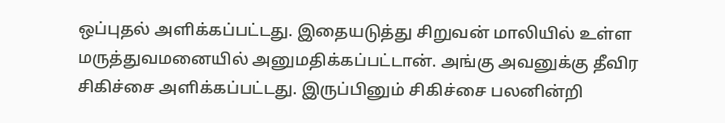ஒப்புதல் அளிக்கப்பட்டது. இதையடுத்து சிறுவன் மாலியில் உள்ள மருத்துவமனையில் அனுமதிக்கப்பட்டான். அங்கு அவனுக்கு தீவிர சிகிச்சை அளிக்கப்பட்டது. இருப்பினும் சிகிச்சை பலனின்றி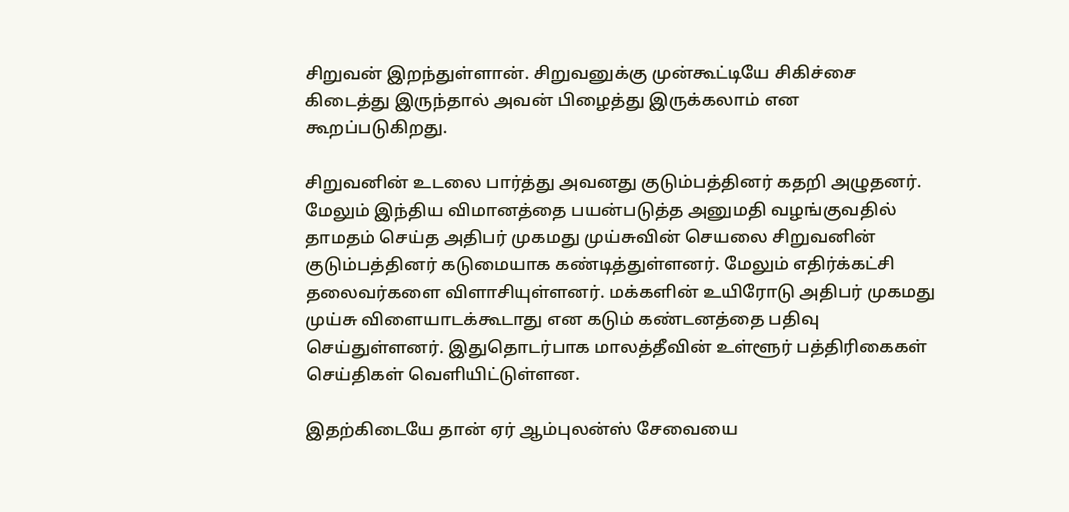சிறுவன் இறந்துள்ளான். சிறுவனுக்கு முன்கூட்டியே சிகிச்சை கிடைத்து இருந்தால் அவன் பிழைத்து இருக்கலாம் என கூறப்படுகிறது.

சிறுவனின் உடலை பார்த்து அவனது குடும்பத்தினர் கதறி அழுதனர். மேலும் இந்திய விமானத்தை பயன்படுத்த அனுமதி வழங்குவதில் தாமதம் செய்த அதிபர் முகமது முய்சுவின் செயலை சிறுவனின் குடும்பத்தினர் கடுமையாக கண்டித்துள்ளனர். மேலும் எதிர்க்கட்சி தலைவர்களை விளாசியுள்ளனர். மக்களின் உயிரோடு அதிபர் முகமது முய்சு விளையாடக்கூடாது என கடும் கண்டனத்தை பதிவு செய்துள்ளனர். இதுதொடர்பாக மாலத்தீவின் உள்ளூர் பத்திரிகைகள் செய்திகள் வெளியிட்டுள்ளன.

இதற்கிடையே தான் ஏர் ஆம்புலன்ஸ் சேவையை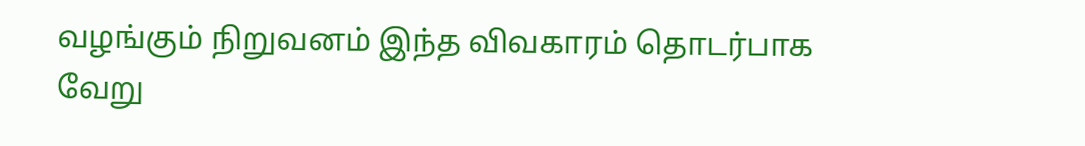வழங்கும் நிறுவனம் இந்த விவகாரம் தொடர்பாக வேறு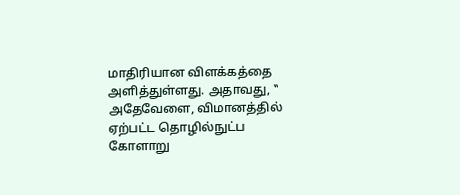மாதிரியான விளக்கத்தை அளித்துள்ளது. அதாவது, ‛‛ அதேவேளை, விமானத்தில் ஏற்பட்ட தொழில்நுட்ப கோளாறு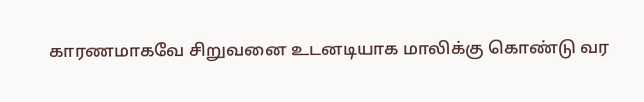காரணமாகவே சிறுவனை உடனடியாக மாலிக்கு கொண்டு வர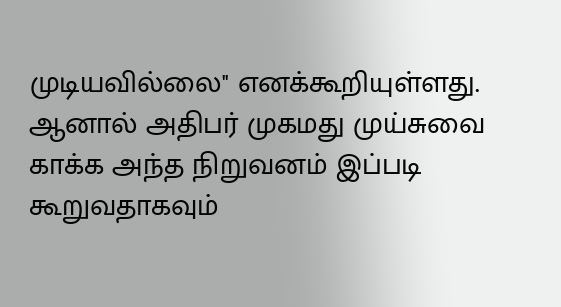முடியவில்லை'' எனக்கூறியுள்ளது. ஆனால் அதிபர் முகமது முய்சுவை காக்க அந்த நிறுவனம் இப்படி கூறுவதாகவும்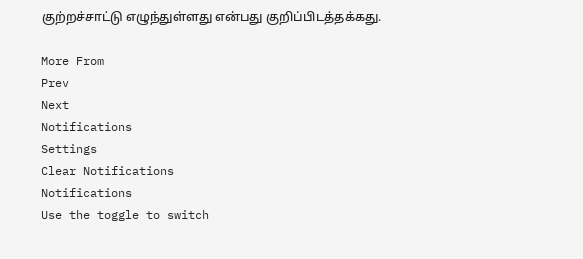குற்றச்சாட்டு எழுந்துள்ளது என்பது குறிப்பிடத்தக்கது.

More From
Prev
Next
Notifications
Settings
Clear Notifications
Notifications
Use the toggle to switch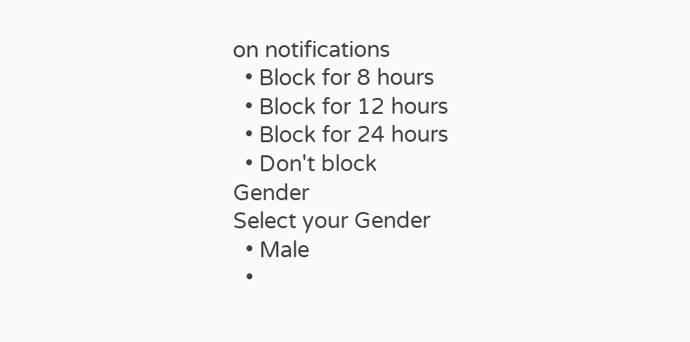on notifications
  • Block for 8 hours
  • Block for 12 hours
  • Block for 24 hours
  • Don't block
Gender
Select your Gender
  • Male
  •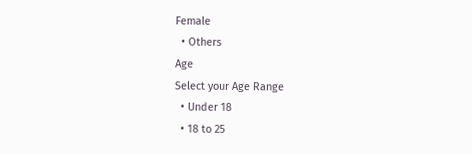Female
  • Others
Age
Select your Age Range
  • Under 18
  • 18 to 25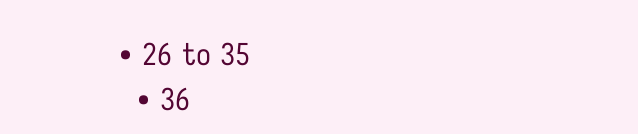• 26 to 35
  • 36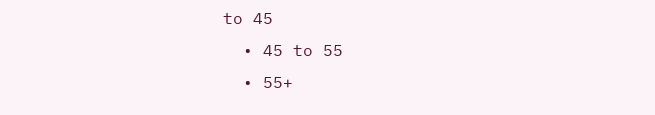to 45
  • 45 to 55
  • 55+